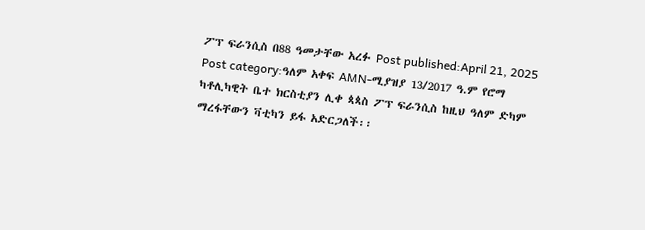ፖፕ ፍራንሲስ በ88 ዓመታቸው አረፉ Post published:April 21, 2025 Post category:ዓለም አቀፍ AMN-ሚያዝያ 13/2017 ዓ.ም የሮማ ካቶሊካዊት ቤተ ክርስቲያን ሊቀ ጳጳስ ፖፕ ፍራንሲስ ከዚህ ዓለም ድካም ማረፋቸውን ቫቲካን ይፋ አድርጋለች፡፡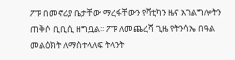ፖፑ በመኖሪያ ቤታቸው ማረፋቸውን የቫቲካን ዜና አገልግሎትን ጠቅሶ ቢቢሲ ዘግቧል፡፡ ፖፑ ለመጨረሻ ጊዜ የትንሳኤ በዓል መልዕክት ለማስተላለፍ ትላንት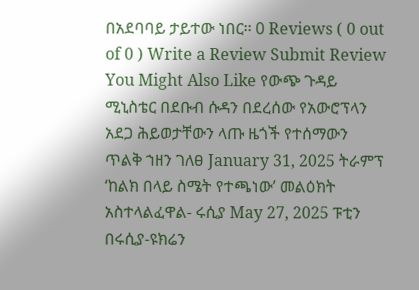በአደባባይ ታይተው ነበር፡፡ 0 Reviews ( 0 out of 0 ) Write a Review Submit Review You Might Also Like የውጭ ጉዳይ ሚኒስቴር በደቡብ ሱዳን በደረሰው የአውሮፕላን አደጋ ሕይወታቸውን ላጡ ዜጎች የተሰማውን ጥልቅ ኀዘን ገለፀ January 31, 2025 ትራምፕ ‘ከልክ በላይ ስሜት የተጫነው’ መልዕክት አስተላልፈዋል- ሩሲያ May 27, 2025 ፑቲን በሩሲያ-ዩክሬን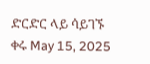ድርድር ላይ ሳይገኙ ቀሩ May 15, 2025